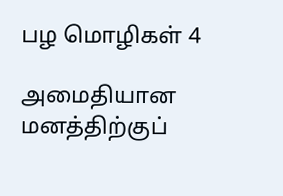பழ மொழிகள் 4

அமைதியான மனத்திற்குப்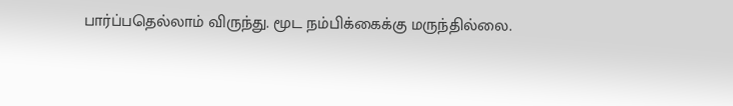பார்ப்பதெல்லாம் விருந்து. மூட நம்பிக்கைக்கு மருந்தில்லை.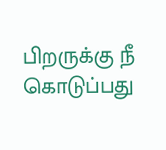பிறருக்கு நீ கொடுப்பது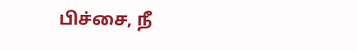பிச்சை, நீ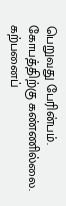பெறுவது பேரின்பம். கோபத்திற்கு கண்ணில்லை. கற்பனைப்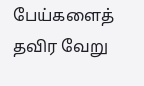பேய்களைத் தவிர வேறு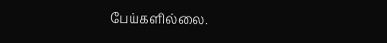பேய்களில்லை.